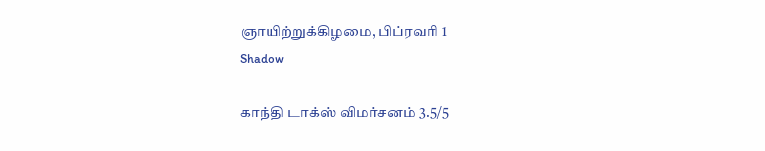ஞாயிற்றுக்கிழமை, பிப்ரவரி 1
Shadow

காந்தி டாக்ஸ் விமர்சனம் 3.5/5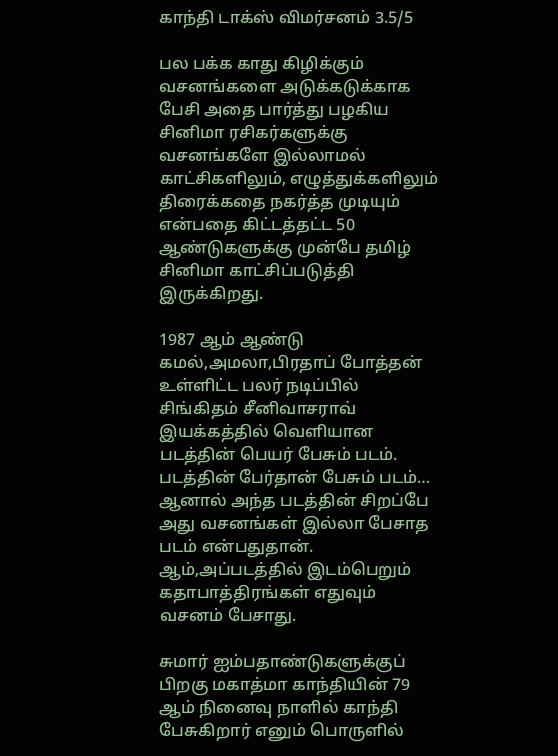காந்தி டாக்ஸ் விமர்சனம் 3.5/5

பல பக்க காது கிழிக்கும் வசனங்களை அடுக்கடுக்காக பேசி அதை பார்த்து பழகிய சினிமா ரசிகர்களுக்கு வசனங்களே இல்லாமல் காட்சிகளிலும், எழுத்துக்களிலும் திரைக்கதை நகர்த்த முடியும் என்பதை கிட்டத்தட்ட 50 ஆண்டுகளுக்கு முன்பே தமிழ் சினிமா காட்சிப்படுத்தி இருக்கிறது.

1987 ஆம் ஆண்டு கமல்,அமலா,பிரதாப் போத்தன் உள்ளிட்ட பலர் நடிப்பில் சிங்கிதம் சீனிவாசராவ் இயக்கத்தில் வெளியான படத்தின் பெயர் பேசும் படம். படத்தின் பேர்தான் பேசும் படம்… ஆனால் அந்த படத்தின் சிறப்பே அது வசனங்கள் இல்லா பேசாத படம் என்பதுதான். ஆம்,அப்படத்தில் இடம்பெறும் கதாபாத்திரங்கள் எதுவும் வசனம் பேசாது.

சுமார் ஐம்பதாண்டுகளுக்குப் பிறகு மகாத்மா காந்தியின் 79 ஆம் நினைவு நாளில் காந்தி பேசுகிறார் எனும் பொருளில்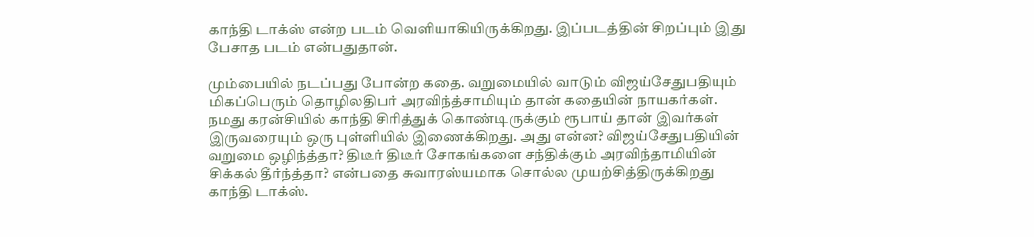காந்தி டாக்ஸ் என்ற படம் வெளியாகியிருக்கிறது. இப்படத்தின் சிறப்பும் இது பேசாத படம் என்பதுதான்.

மும்பையில் நடப்பது போன்ற கதை. வறுமையில் வாடும் விஜய்சேதுபதியும் மிகப்பெரும் தொழிலதிபர் அரவிந்த்சாமியும் தான் கதையின் நாயகர்கள்.  நமது கரன்சியில் காந்தி சிரித்துக் கொண்டிருக்கும் ரூபாய் தான் இவர்கள் இருவரையும் ஒரு புள்ளியில் இணைக்கிறது. அது என்ன? விஜய்சேதுபதியின் வறுமை ஒழிந்த்தா? திடீர் திடீர் சோகங்களை சந்திக்கும் அரவிந்தாமியின் சிக்கல் தீர்ந்த்தா? என்பதை சுவாரஸ்யமாக சொல்ல முயற்சித்திருக்கிறது காந்தி டாக்ஸ்.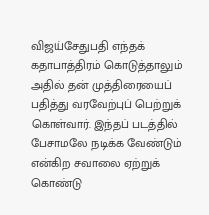விஜய்சேதுபதி எந்தக் கதாபாத்திரம் கொடுத்தாலும் அதில் தன் முத்திரையைப் பதித்து வரவேற்புப் பெற்றுக் கொள்வார். இந்தப் படத்தில் பேசாமலே நடிக்க வேண்டும் என்கிற சவாலை ஏற்றுக் கொண்டு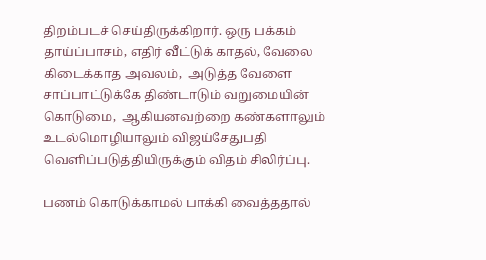திறம்படச் செய்திருக்கிறார். ஒரு பக்கம் தாய்ப்பாசம், எதிர் வீட்டுக் காதல், வேலை கிடைக்காத அவலம்,  அடுத்த வேளை சாப்பாட்டுக்கே திண்டாடும் வறுமையின் கொடுமை,  ஆகியனவற்றை கண்களாலும் உடல்மொழியாலும் விஜய்சேதுபதி வெளிப்படுத்தியிருக்கும் விதம் சிலிர்ப்பு.

பணம் கொடுக்காமல் பாக்கி வைத்ததால்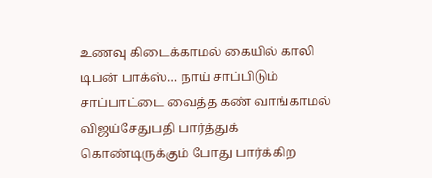உணவு கிடைக்காமல் கையில் காலி டிபன் பாக்ஸ்… நாய் சாப்பிடும் சாப்பாட்டை வைத்த கண் வாங்காமல் விஜய்சேதுபதி பார்த்துக் கொண்டிருக்கும் போது பார்க்கிற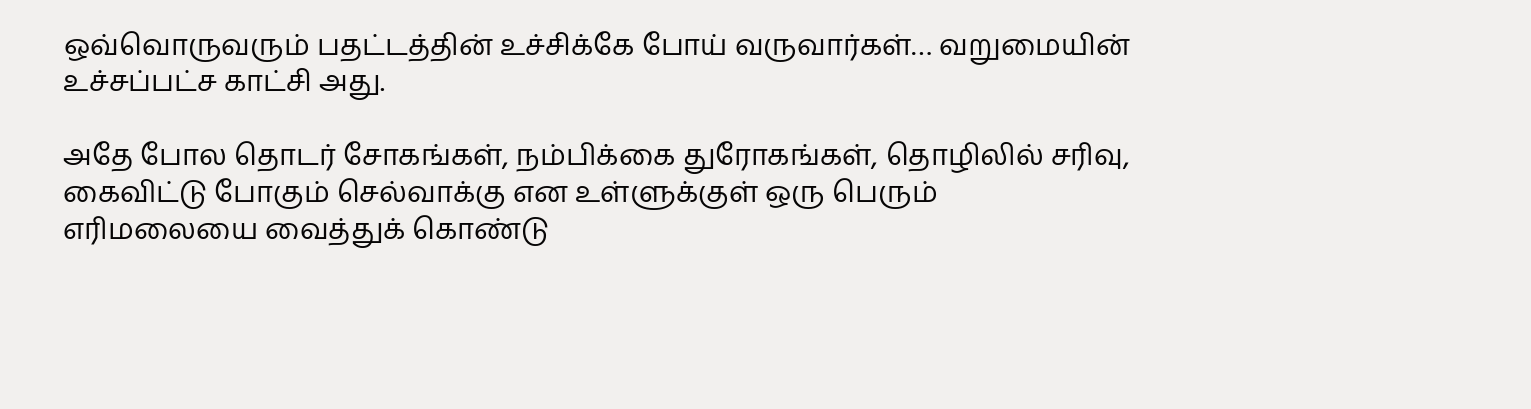ஒவ்வொருவரும் பதட்டத்தின் உச்சிக்கே போய் வருவார்கள்… வறுமையின் உச்சப்பட்ச காட்சி அது.

அதே போல தொடர் சோகங்கள், நம்பிக்கை துரோகங்கள், தொழிலில் சரிவு, கைவிட்டு போகும் செல்வாக்கு என உள்ளுக்குள் ஒரு பெரும் எரிமலையை வைத்துக் கொண்டு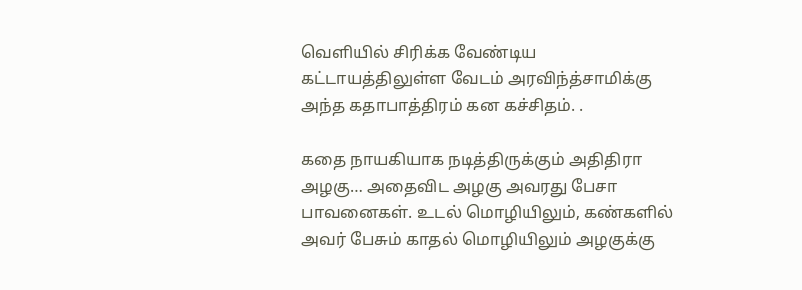வெளியில் சிரிக்க வேண்டிய கட்டாயத்திலுள்ள வேடம் அரவிந்த்சாமிக்கு அந்த கதாபாத்திரம் கன கச்சிதம். .

கதை நாயகியாக நடித்திருக்கும் அதிதிரா அழகு… அதைவிட அழகு அவரது பேசா பாவனைகள். உடல் மொழியிலும், கண்களில் அவர் பேசும் காதல் மொழியிலும் அழகுக்கு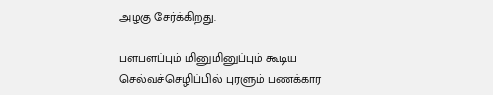அழகு சேர்க்கிறது.

பளபளப்பும் மினுமினுப்பும் கூடிய செல்வச்செழிப்பில் புரளும் பணக்கார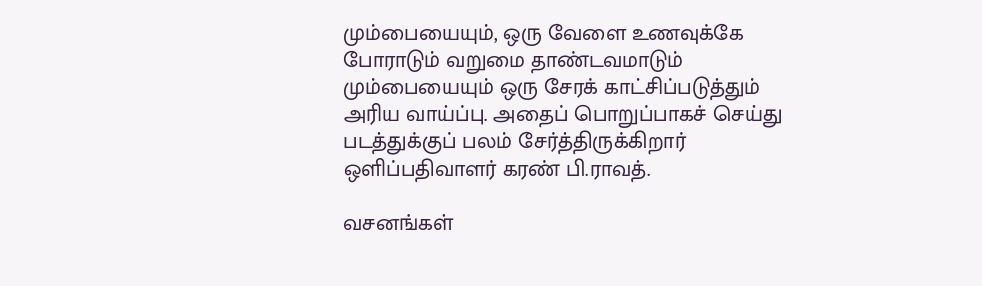மும்பையையும், ஒரு வேளை உணவுக்கே போராடும் வறுமை தாண்டவமாடும் மும்பையையும் ஒரு சேரக் காட்சிப்படுத்தும் அரிய வாய்ப்பு. அதைப் பொறுப்பாகச் செய்து படத்துக்குப் பலம் சேர்த்திருக்கிறார் ஒளிப்பதிவாளர் கரண் பி.ராவத்.

வசனங்கள்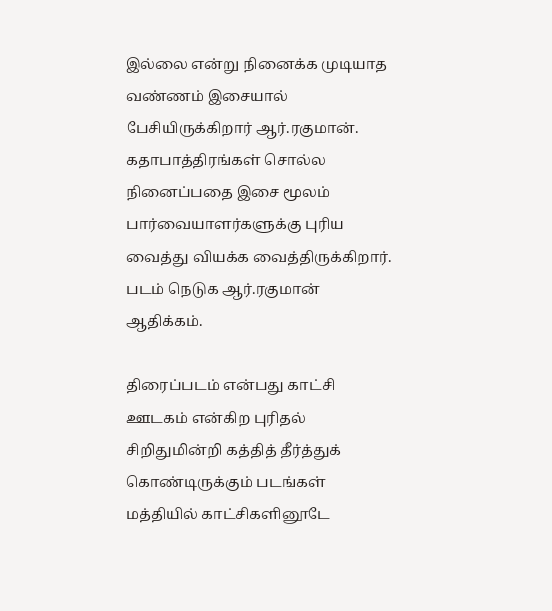இல்லை என்று நினைக்க முடியாத வண்ணம் இசையால் பேசியிருக்கிறார் ஆர்.ரகுமான். கதாபாத்திரங்கள் சொல்ல நினைப்பதை இசை மூலம் பார்வையாளர்களுக்கு புரிய வைத்து வியக்க வைத்திருக்கிறார். படம் நெடுக ஆர்.ரகுமான் ஆதிக்கம்.

திரைப்படம் என்பது காட்சி ஊடகம் என்கிற புரிதல் சிறிதுமின்றி கத்தித் தீர்த்துக் கொண்டிருக்கும் படங்கள் மத்தியில் காட்சிகளினூடே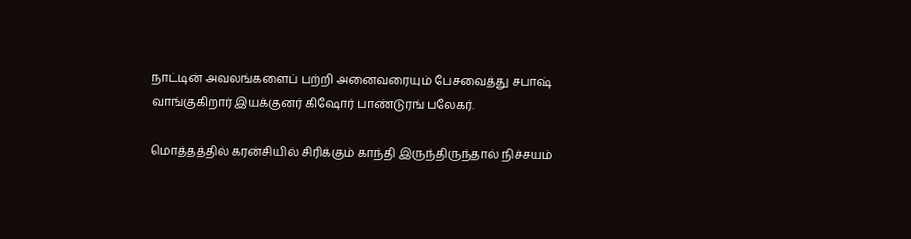நாட்டின் அவலங்களைப் பற்றி அனைவரையும் பேசவைத்து சபாஷ் வாங்குகிறார் இயக்குனர் கிஷோர் பாண்டுரங் பலேகர்.

மொத்தத்தில் கரன்சியில் சிரிக்கும் காந்தி இருந்திருந்தால் நிச்சயம்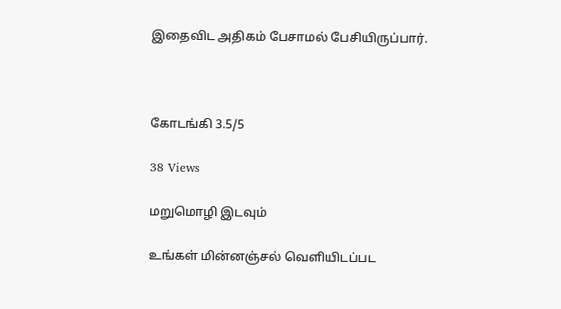இதைவிட அதிகம் பேசாமல் பேசியிருப்பார்.



கோடங்கி 3.5/5

38 Views

மறுமொழி இடவும்

உங்கள் மின்னஞ்சல் வெளியிடப்பட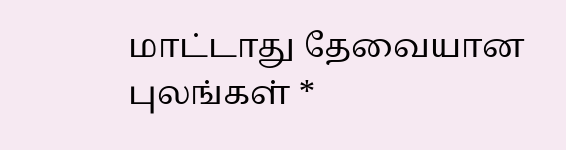மாட்டாது தேவையான புலங்கள் *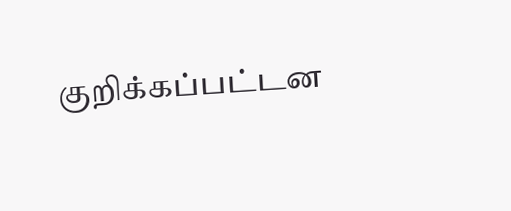குறிக்கப்பட்டன